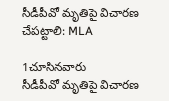సీడీపీవో మృతిపై విచారణ చేపట్టాలి: MLA

1చూసినవారు
సీడీపీవో మృతిపై విచారణ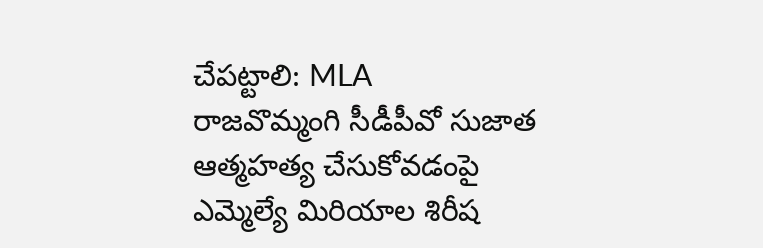చేపట్టాలి: MLA
రాజవొమ్మంగి సీడీపీవో సుజాత ఆత్మహత్య చేసుకోవడంపై ఎమ్మెల్యే మిరియాల శిరీష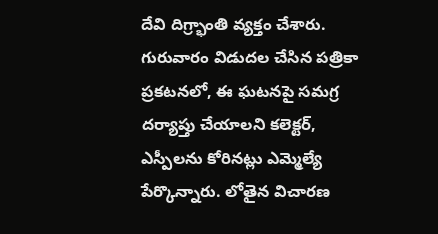దేవి దిగ్ర్భాంతి వ్యక్తం చేశారు. గురువారం విడుదల చేసిన పత్రికా ప్రకటనలో, ఈ ఘటనపై సమగ్ర దర్యాప్తు చేయాలని కలెక్టర్, ఎస్పీలను కోరినట్లు ఎమ్మెల్యే పేర్కొన్నారు. లోతైన విచారణ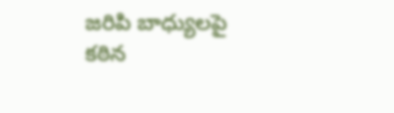జరిపి బాధ్యులపై కఠిన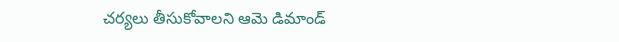చర్యలు తీసుకోవాలని ఆమె డిమాండ్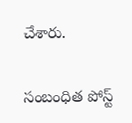చేశారు.

సంబంధిత పోస్ట్